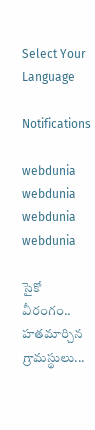Select Your Language

Notifications

webdunia
webdunia
webdunia
webdunia

సైకో వీరంగం.. హతమార్చిన గ్రామస్థులు...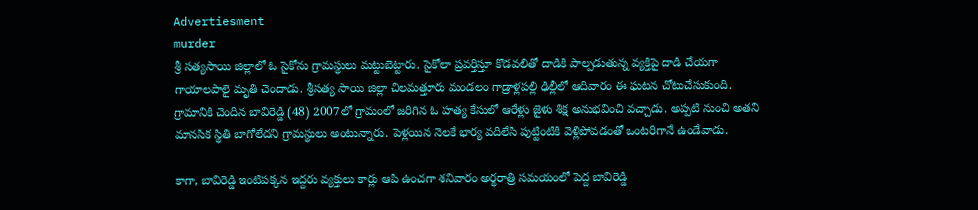Advertiesment
murder
శ్రీ సత్యసాయి జిల్లాలో ఓ సైకోను గ్రామస్థులు మట్టుబెట్టారు. సైకోలా ప్రవర్తిస్తూ కొడవలితో దాడికి పాల్పడుతున్న వ్యక్తిపై దాడి చేయగా గాయాలపాలై మృతి చెందాడు. శ్రీసత్య సాయి జిల్లా చిలమత్తూరు మండలం గాడ్రాళ్లపల్లి ఢిల్లీలో ఆదివారం ఈ ఘటన చోటుచేసుకుంది. గ్రామానికి చెందిన బావిరెడ్డి (48) 2007లో గ్రామంలో జరిగిన ఓ హత్య కేసులో ఆరేళ్లు జైళు శిక్ష అనుభవించి వచ్చాడు. అప్పటి నుంచి అతని మానసిక స్థితి బాగోలేదని గ్రామస్థులు అంటున్నారు. పెళ్లయిన నెలకే భార్య వదిలేసి పుట్టింటికి వెళ్లిపోవడంతో ఒంటరిగానే ఉండేవాడు.

కాగా, బావిరెడ్డి ఇంటిపక్కన ఇద్దరు వ్యక్తులు కార్లు ఆపి ఉంచగా శనివారం అర్థరాత్రి సమయంలో పెద్ద బావిరెడ్డి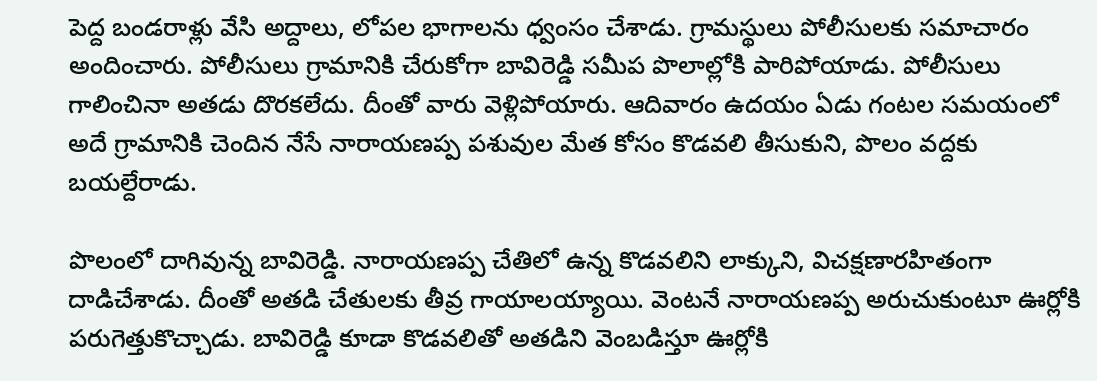పెద్ద బండరాళ్లు వేసి అద్దాలు, లోపల భాగాలను ధ్వంసం చేశాడు. గ్రామస్థులు పోలీసులకు సమాచారం అందించారు. పోలీసులు గ్రామానికి చేరుకోగా బావిరెడ్డి సమీప పొలాల్లోకి పారిపోయాడు. పోలీసులు గాలించినా అతడు దొరకలేదు. దీంతో వారు వెళ్లిపోయారు. ఆదివారం ఉదయం ఏడు గంటల సమయంలో అదే గ్రామానికి చెందిన నేసే నారాయణప్ప పశువుల మేత కోసం కొడవలి తీసుకుని, పొలం వద్దకు బయల్దేరాడు.

పొలంలో దాగివున్న బావిరెడ్డి. నారాయణప్ప చేతిలో ఉన్న కొడవలిని లాక్కుని, విచక్షణారహితంగా దాడిచేశాడు. దీంతో అతడి చేతులకు తీవ్ర గాయాలయ్యాయి. వెంటనే నారాయణప్ప అరుచుకుంటూ ఊర్లోకి పరుగెత్తుకొచ్చాడు. బావిరెడ్డి కూడా కొడవలితో అతడిని వెంబడిస్తూ ఊర్లోకి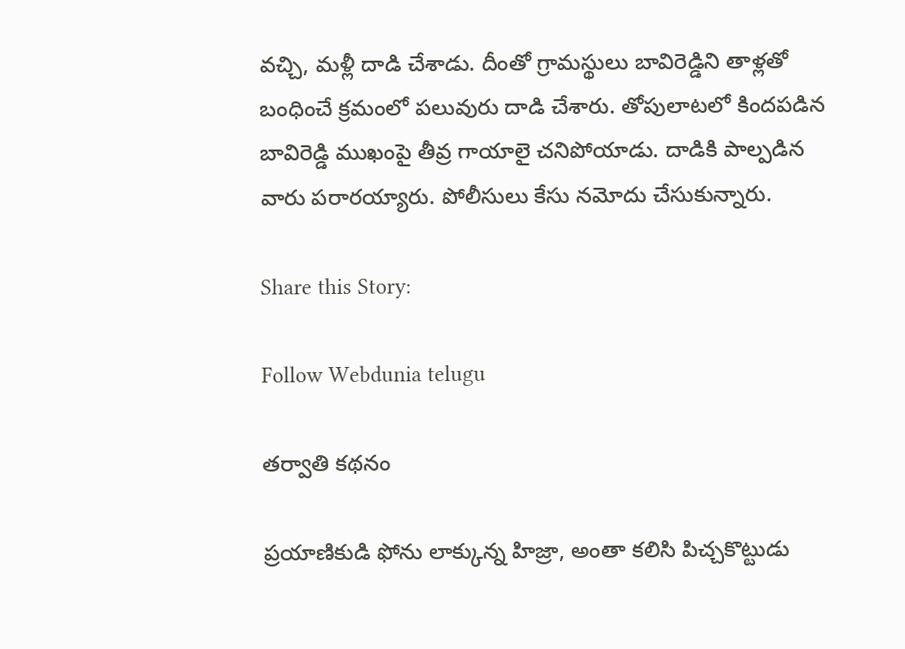వచ్చి, మళ్లీ దాడి చేశాడు. దీంతో గ్రామస్థులు బావిరెడ్డిని తాళ్లతో బంధించే క్రమంలో పలువురు దాడి చేశారు. తోపులాటలో కిందపడిన బావిరెడ్డి ముఖంపై తీవ్ర గాయాలై చనిపోయాడు. దాడికి పాల్పడిన వారు పరారయ్యారు. పోలీసులు కేసు నమోదు చేసుకున్నారు.

Share this Story:

Follow Webdunia telugu

తర్వాతి కథనం

ప్రయాణికుడి ఫోను లాక్కున్న హిజ్రా, అంతా కలిసి పిచ్చకొట్టుడు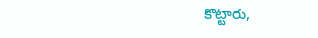కొట్టారు,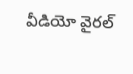వీడియో వైరల్